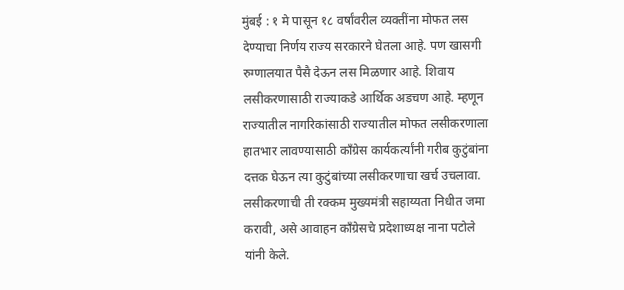मुंबई : १ मे पासून १८ वर्षांवरील व्यक्तींना मोफत लस देण्याचा निर्णय राज्य सरकारने घेतला आहे. पण खासगी रुग्णालयात पैसै देऊन लस मिळणार आहे. शिवाय लसीकरणासाठी राज्याकडे आर्थिक अडचण आहे. म्हणून राज्यातील नागरिकांसाठी राज्यातील मोफत लसीकरणाला हातभार लावण्यासाठी काँग्रेस कार्यकर्त्यांनी गरीब कुटुंबांना दत्तक घेऊन त्या कुटुंबांच्या लसीकरणाचा खर्च उचलावा. लसीकरणाची ती रक्कम मुख्यमंत्री सहाय्यता निधीत जमा करावी, असे आवाहन काँग्रेसचे प्रदेशाध्यक्ष नाना पटोले यांनी केले.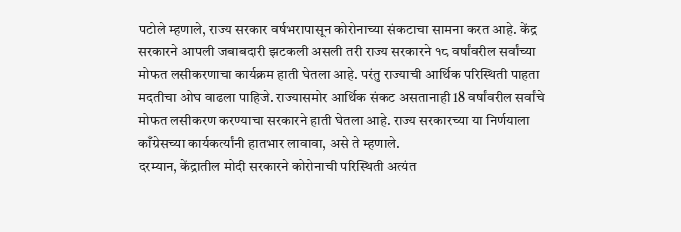पटोले म्हणाले, राज्य सरकार वर्षभरापासून कोरोनाच्या संकटाचा सामना करत आहे. केंद्र सरकारने आपली जबाबदारी झटकली असली तरी राज्य सरकारने १८ वर्षांवरील सर्वांच्या मोफत लसीकरणाचा कार्यक्रम हाती घेतला आहे. परंतु राज्याची आर्थिक परिस्थिती पाहता मदतीचा ओघ वाढला पाहिजे. राज्यासमोर आर्थिक संकट असतानाही 18 वर्षांवरील सर्वांचे मोफत लसीकरण करण्याचा सरकारने हाती घेतला आहे. राज्य सरकारच्या या निर्णयाला काँग्रेसच्या कार्यकर्त्यांनी हातभार लावावा, असे ते म्हणाले.
दरम्यान, केंद्रातील मोदी सरकारने कोरोनाची परिस्थिती अत्यंत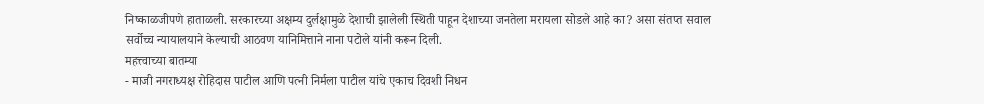निष्काळजीपणे हाताळली. सरकारच्या अक्षम्य दुर्लक्षामुळे देशाची झालेली स्थिती पाहून देशाच्या जनतेला मरायला सोडले आहे का? असा संतप्त सवाल सर्वोच्च न्यायालयाने केल्याची आठवण यानिमित्ताने नाना पटोले यांनी करून दिली.
महत्त्वाच्या बातम्या
- माजी नगराध्यक्ष रोहिदास पाटील आणि पत्नी निर्मला पाटील यांचे एकाच दिवशी निधन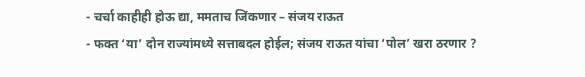- चर्चा काहीही होऊ द्या, ममताच जिंकणार – संजय राऊत
- फक्त ‘या’ दोन राज्यांमध्ये सत्ताबदल होईल; संजय राऊत यांचा ‘पोल’ खरा ठरणार ?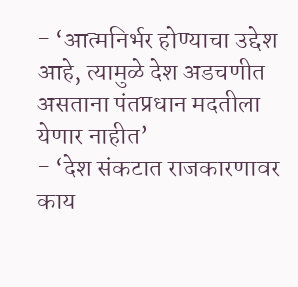- ‘आत्मनिर्भर होण्याचा उद्देश आहे, त्यामुळे देश अडचणीत असताना पंतप्रधान मदतीला येणार नाहीत’
- ‘देश संकटात राजकारणावर काय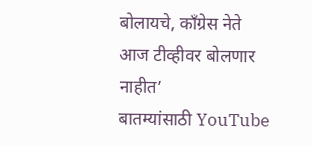बोलायचे, कॉंग्रेस नेते आज टीव्हीवर बोलणार नाहीत’
बातम्यांसाठी YouTube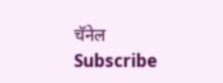चॅनेल Subscribe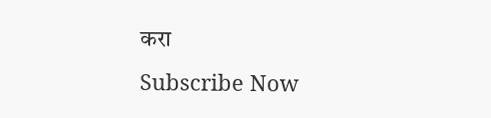करा
Subscribe Now